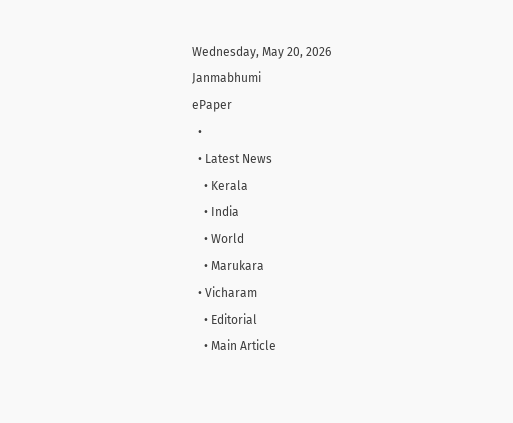Wednesday, May 20, 2026
Janmabhumi
ePaper
  •
  • Latest News
    • Kerala
    • India
    • World
    • Marukara
  • Vicharam
    • Editorial
    • Main Article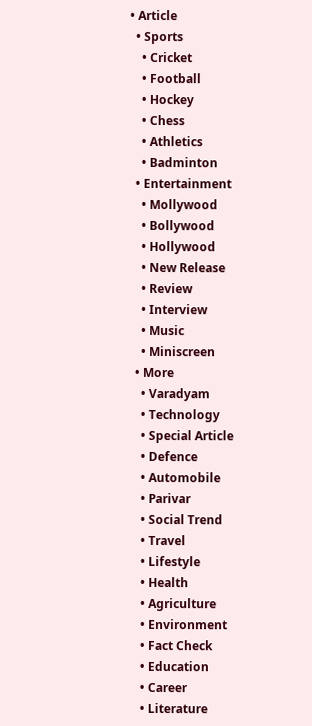• Article
  • Sports
    • Cricket
    • Football
    • Hockey
    • Chess
    • Athletics
    • Badminton
  • Entertainment
    • Mollywood
    • Bollywood
    • Hollywood
    • New Release
    • Review
    • Interview
    • Music
    • Miniscreen
  • More
    • Varadyam
    • Technology
    • Special Article
    • Defence
    • Automobile
    • Parivar
    • Social Trend
    • Travel
    • Lifestyle
    • Health
    • Agriculture
    • Environment
    • Fact Check
    • Education
    • Career
    • Literature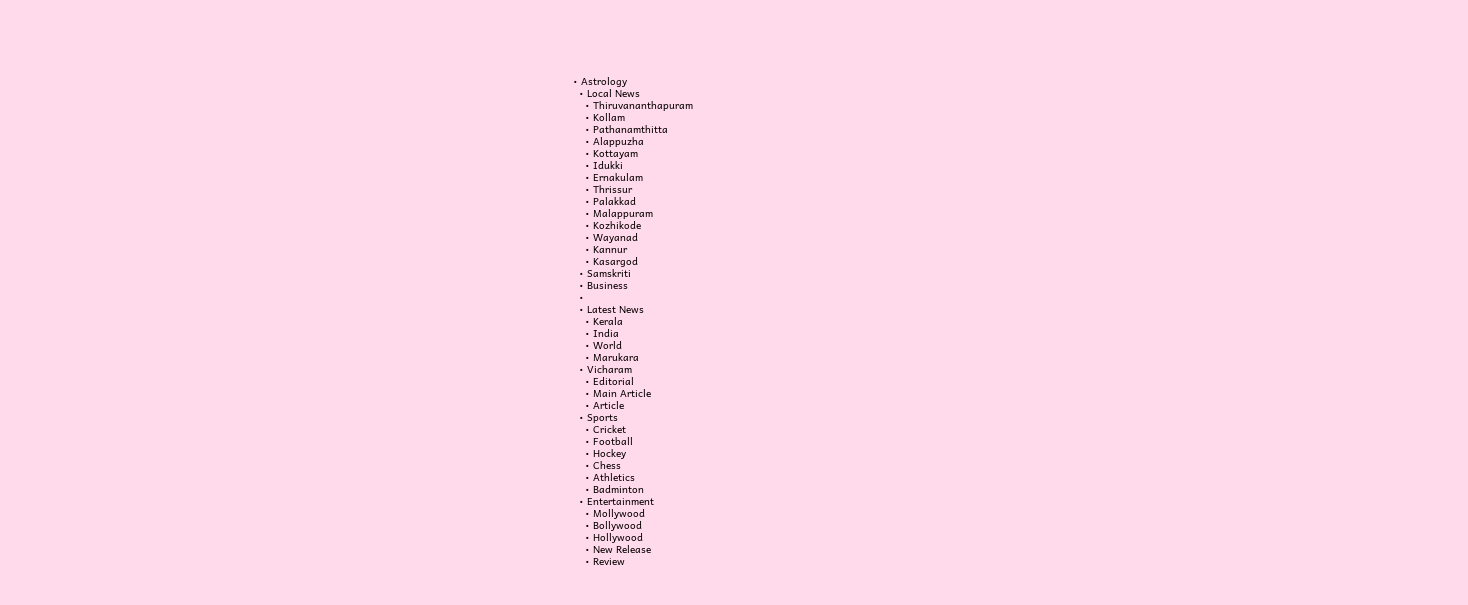• Astrology
  • Local News
    • Thiruvananthapuram
    • Kollam
    • Pathanamthitta
    • Alappuzha
    • Kottayam
    • Idukki
    • Ernakulam
    • Thrissur
    • Palakkad
    • Malappuram
    • Kozhikode
    • Wayanad
    • Kannur
    • Kasargod
  • Samskriti
  • Business
  •
  • Latest News
    • Kerala
    • India
    • World
    • Marukara
  • Vicharam
    • Editorial
    • Main Article
    • Article
  • Sports
    • Cricket
    • Football
    • Hockey
    • Chess
    • Athletics
    • Badminton
  • Entertainment
    • Mollywood
    • Bollywood
    • Hollywood
    • New Release
    • Review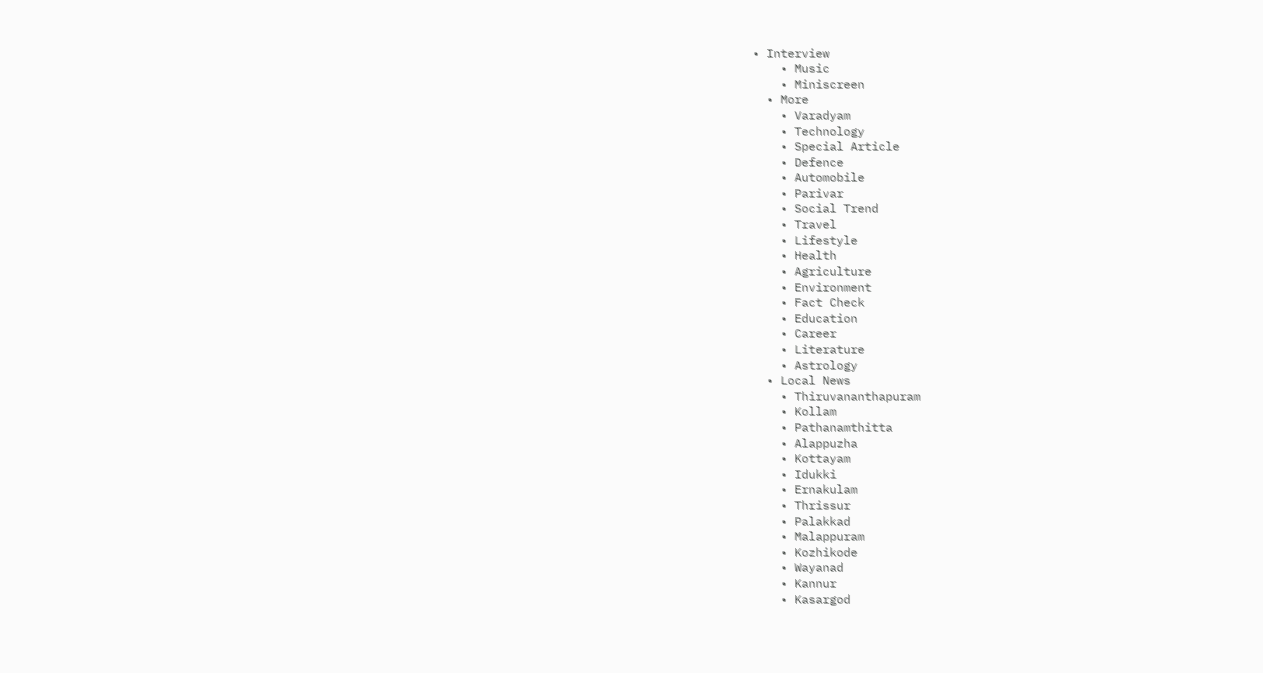• Interview
    • Music
    • Miniscreen
  • More
    • Varadyam
    • Technology
    • Special Article
    • Defence
    • Automobile
    • Parivar
    • Social Trend
    • Travel
    • Lifestyle
    • Health
    • Agriculture
    • Environment
    • Fact Check
    • Education
    • Career
    • Literature
    • Astrology
  • Local News
    • Thiruvananthapuram
    • Kollam
    • Pathanamthitta
    • Alappuzha
    • Kottayam
    • Idukki
    • Ernakulam
    • Thrissur
    • Palakkad
    • Malappuram
    • Kozhikode
    • Wayanad
    • Kannur
    • Kasargod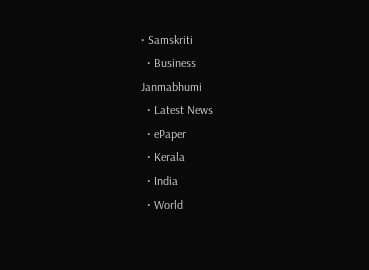• Samskriti
  • Business
Janmabhumi
  • Latest News
  • ePaper
  • Kerala
  • India
  • World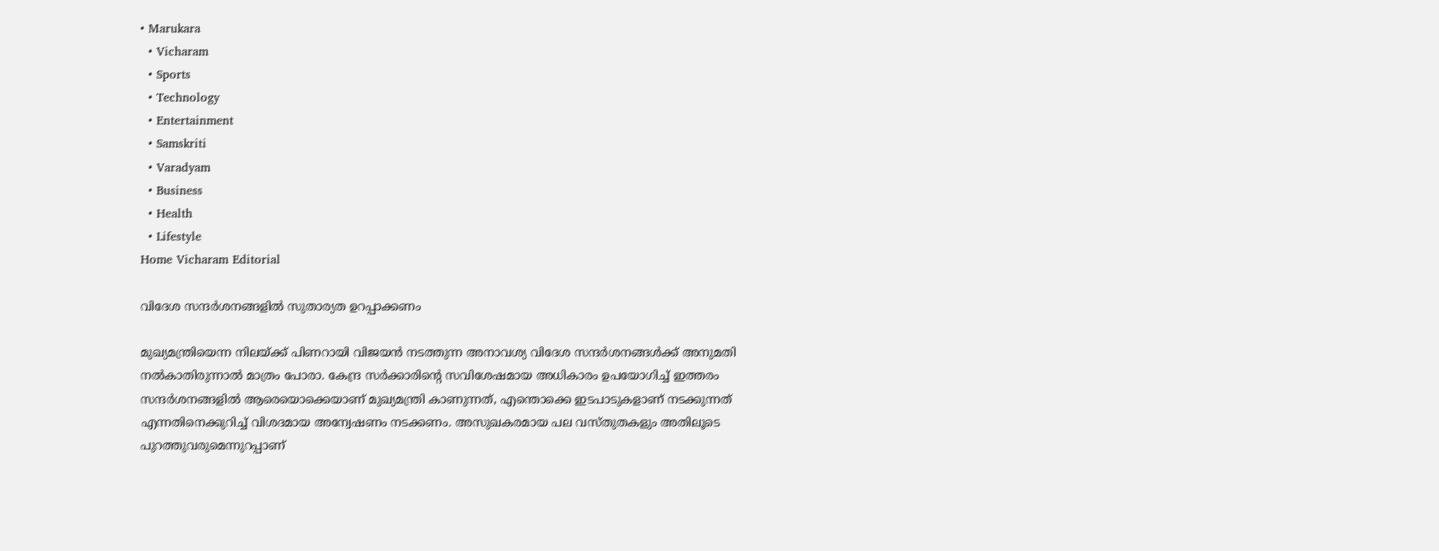• Marukara
  • Vicharam
  • Sports
  • Technology
  • Entertainment
  • Samskriti
  • Varadyam
  • Business
  • Health
  • Lifestyle
Home Vicharam Editorial

വിദേശ സന്ദര്‍ശനങ്ങളില്‍ സുതാര്യത ഉറപ്പാക്കണം

മുഖ്യമന്ത്രിയെന്ന നിലയ്‌ക്ക് പിണറായി വിജയന്‍ നടത്തുന്ന അനാവശ്യ വിദേശ സന്ദര്‍ശനങ്ങള്‍ക്ക് അനുമതി നല്‍കാതിരുന്നാല്‍ മാത്രം പോരാ. കേന്ദ്ര സര്‍ക്കാരിന്റെ സവിശേഷമായ അധികാരം ഉപയോഗിച്ച് ഇത്തരം സന്ദര്‍ശനങ്ങളില്‍ ആരെയൊക്കെയാണ് മുഖ്യമന്ത്രി കാണുന്നത്, എന്തൊക്കെ ഇടപാടുകളാണ് നടക്കുന്നത് എന്നതിനെക്കുറിച്ച് വിശദമായ അന്വേഷണം നടക്കണം. അസുഖകരമായ പല വസ്തുതകളും അതിലൂടെ പുറത്തുവരുമെന്നുറപ്പാണ്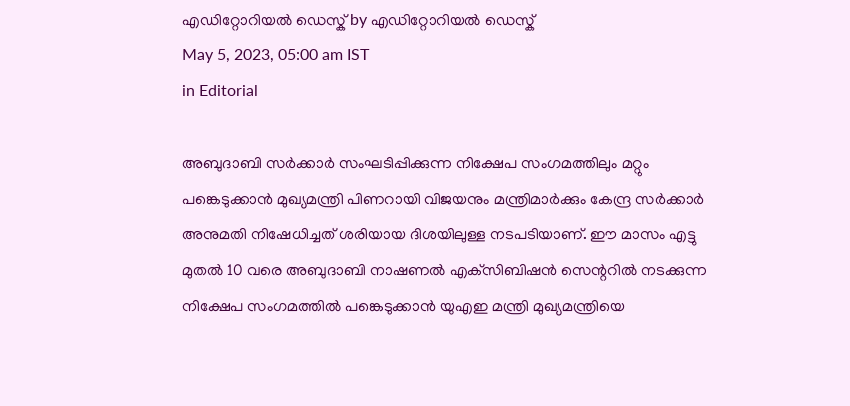എഡിറ്റോറിയൽ ഡെസ്ക് by എഡിറ്റോറിയൽ ഡെസ്ക്
May 5, 2023, 05:00 am IST
in Editorial

അബുദാബി സര്‍ക്കാര്‍ സംഘടിപ്പിക്കുന്ന നിക്ഷേപ സംഗമത്തിലും മറ്റും പങ്കെടുക്കാന്‍ മുഖ്യമന്ത്രി പിണറായി വിജയനും മന്ത്രിമാര്‍ക്കും കേന്ദ്ര സര്‍ക്കാര്‍ അനുമതി നിഷേധിച്ചത് ശരിയായ ദിശയിലുള്ള നടപടിയാണ്. ഈ മാസം എട്ടു മുതല്‍ 10 വരെ അബുദാബി നാഷണല്‍ എക്‌സിബിഷന്‍ സെന്ററില്‍ നടക്കുന്ന നിക്ഷേപ സംഗമത്തില്‍ പങ്കെടുക്കാന്‍ യുഎഇ മന്ത്രി മുഖ്യമന്ത്രിയെ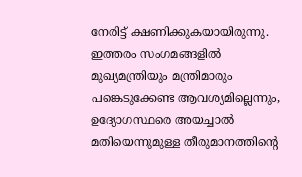നേരിട്ട് ക്ഷണിക്കുകയായിരുന്നു. ഇത്തരം സംഗമങ്ങളില്‍ മുഖ്യമന്ത്രിയും മന്ത്രിമാരും പങ്കെടുക്കേണ്ട ആവശ്യമില്ലെന്നും, ഉദ്യോഗസ്ഥരെ അയച്ചാല്‍ മതിയെന്നുമുള്ള തീരുമാനത്തിന്റെ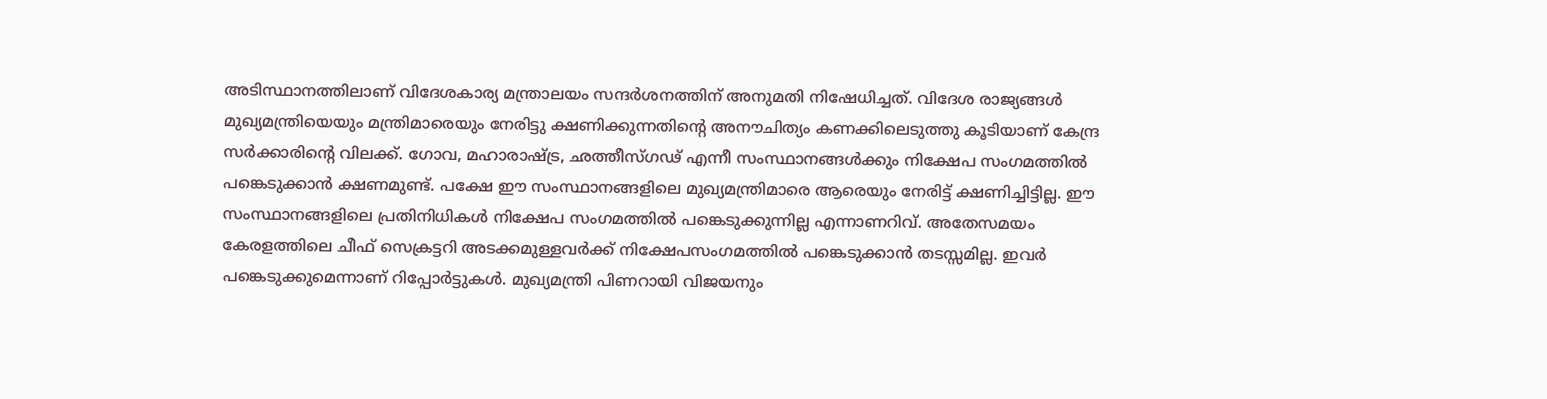അടിസ്ഥാനത്തിലാണ് വിദേശകാര്യ മന്ത്രാലയം സന്ദര്‍ശനത്തിന് അനുമതി നിഷേധിച്ചത്. വിദേശ രാജ്യങ്ങള്‍ മുഖ്യമന്ത്രിയെയും മന്ത്രിമാരെയും നേരിട്ടു ക്ഷണിക്കുന്നതിന്റെ അനൗചിത്യം കണക്കിലെടുത്തു കൂടിയാണ് കേന്ദ്ര സര്‍ക്കാരിന്റെ വിലക്ക്. ഗോവ, മഹാരാഷ്‌ട്ര, ഛത്തീസ്ഗഢ് എന്നീ സംസ്ഥാനങ്ങള്‍ക്കും നിക്ഷേപ സംഗമത്തില്‍  പങ്കെടുക്കാന്‍ ക്ഷണമുണ്ട്. പക്ഷേ ഈ സംസ്ഥാനങ്ങളിലെ മുഖ്യമന്ത്രിമാരെ ആരെയും നേരിട്ട് ക്ഷണിച്ചിട്ടില്ല. ഈ സംസ്ഥാനങ്ങളിലെ പ്രതിനിധികള്‍ നിക്ഷേപ സംഗമത്തില്‍ പങ്കെടുക്കുന്നില്ല എന്നാണറിവ്. അതേസമയം കേരളത്തിലെ ചീഫ് സെക്രട്ടറി അടക്കമുള്ളവര്‍ക്ക് നിക്ഷേപസംഗമത്തില്‍ പങ്കെടുക്കാന്‍ തടസ്സമില്ല. ഇവര്‍ പങ്കെടുക്കുമെന്നാണ് റിപ്പോര്‍ട്ടുകള്‍. മുഖ്യമന്ത്രി പിണറായി വിജയനും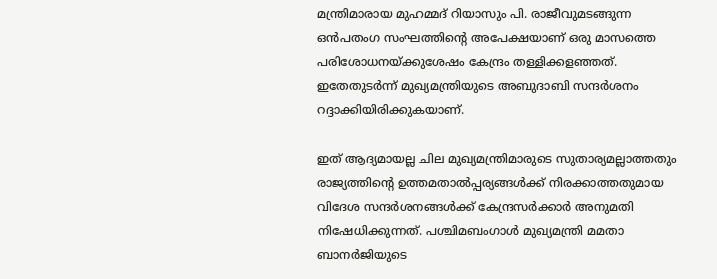മന്ത്രിമാരായ മുഹമ്മദ് റിയാസും പി. രാജീവുമടങ്ങുന്ന ഒന്‍പതംഗ സംഘത്തിന്റെ അപേക്ഷയാണ് ഒരു മാസത്തെ പരിശോധനയ്‌ക്കുശേഷം കേന്ദ്രം തള്ളിക്കളഞ്ഞത്. ഇതേതുടര്‍ന്ന് മുഖ്യമന്ത്രിയുടെ അബുദാബി സന്ദര്‍ശനം റദ്ദാക്കിയിരിക്കുകയാണ്.

ഇത് ആദ്യമായല്ല ചില മുഖ്യമന്ത്രിമാരുടെ സുതാര്യമല്ലാത്തതും രാജ്യത്തിന്റെ ഉത്തമതാല്‍പ്പര്യങ്ങള്‍ക്ക് നിരക്കാത്തതുമായ വിദേശ സന്ദര്‍ശനങ്ങള്‍ക്ക് കേന്ദ്രസര്‍ക്കാര്‍ അനുമതി നിഷേധിക്കുന്നത്. പശ്ചിമബംഗാള്‍ മുഖ്യമന്ത്രി മമതാ ബാനര്‍ജിയുടെ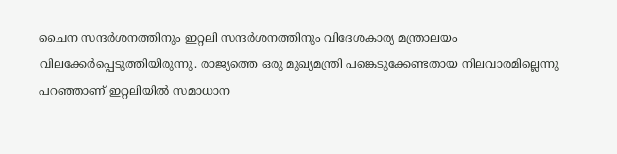ചൈന സന്ദര്‍ശനത്തിനും ഇറ്റലി സന്ദര്‍ശനത്തിനും വിദേശകാര്യ മന്ത്രാലയം വിലക്കേര്‍പ്പെടുത്തിയിരുന്നു. രാജ്യത്തെ ഒരു മുഖ്യമന്ത്രി പങ്കെടുക്കേണ്ടതായ നിലവാരമില്ലെന്നു പറഞ്ഞാണ് ഇറ്റലിയില്‍ സമാധാന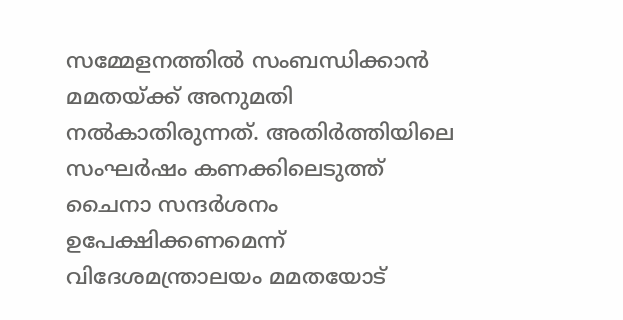സമ്മേളനത്തില്‍ സംബന്ധിക്കാന്‍ മമതയ്‌ക്ക് അനുമതി നല്‍കാതിരുന്നത്. അതിര്‍ത്തിയിലെ സംഘര്‍ഷം കണക്കിലെടുത്ത് ചൈനാ സന്ദര്‍ശനം ഉപേക്ഷിക്കണമെന്ന് വിദേശമന്ത്രാലയം മമതയോട്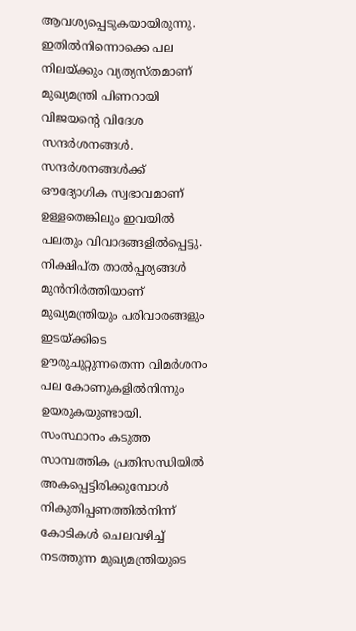ആവശ്യപ്പെടുകയായിരുന്നു. ഇതില്‍നിന്നൊക്കെ പല നിലയ്‌ക്കും വ്യത്യസ്തമാണ് മുഖ്യമന്ത്രി പിണറായി വിജയന്റെ വിദേശ സന്ദര്‍ശനങ്ങള്‍. സന്ദര്‍ശനങ്ങള്‍ക്ക് ഔദ്യോഗിക സ്വഭാവമാണ് ഉള്ളതെങ്കിലും ഇവയില്‍ പലതും വിവാദങ്ങളില്‍പ്പെട്ടു. നിക്ഷിപ്ത താല്‍പ്പര്യങ്ങള്‍ മുന്‍നിര്‍ത്തിയാണ് മുഖ്യമന്ത്രിയും പരിവാരങ്ങളും ഇടയ്‌ക്കിടെ ഊരുചുറ്റുന്നതെന്ന വിമര്‍ശനം പല കോണുകളില്‍നിന്നും ഉയരുകയുണ്ടായി. സംസ്ഥാനം കടുത്ത സാമ്പത്തിക പ്രതിസന്ധിയില്‍ അകപ്പെട്ടിരിക്കുമ്പോള്‍ നികുതിപ്പണത്തില്‍നിന്ന് കോടികള്‍ ചെലവഴിച്ച് നടത്തുന്ന മുഖ്യമന്ത്രിയുടെ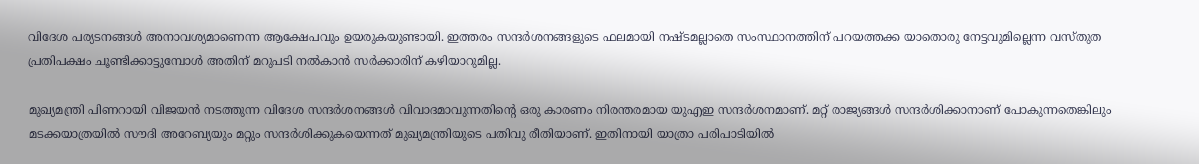വിദേശ പര്യടനങ്ങള്‍ അനാവശ്യമാണെന്ന ആക്ഷേപവും ഉയരുകയുണ്ടായി. ഇത്തരം സന്ദര്‍ശനങ്ങളുടെ ഫലമായി നഷ്ടമല്ലാതെ സംസ്ഥാനത്തിന് പറയത്തക്ക യാതൊരു നേട്ടവുമില്ലെന്ന വസ്തുത പ്രതിപക്ഷം ചൂണ്ടിക്കാട്ടുമ്പോള്‍ അതിന് മറുപടി നല്‍കാന്‍ സര്‍ക്കാരിന് കഴിയാറുമില്ല.

മുഖ്യമന്ത്രി പിണറായി വിജയന്‍ നടത്തുന്ന വിദേശ സന്ദര്‍ശനങ്ങള്‍ വിവാദമാവുന്നതിന്റെ ഒരു കാരണം നിരന്തരമായ യുഎഇ സന്ദര്‍ശനമാണ്. മറ്റ് രാജ്യങ്ങള്‍ സന്ദര്‍ശിക്കാനാണ് പോകുന്നതെങ്കിലും മടക്കയാത്രയില്‍ സൗദി അറേബ്യയും മറ്റും സന്ദര്‍ശിക്കുകയെന്നത് മുഖ്യമന്ത്രിയുടെ പതിവു രീതിയാണ്. ഇതിനായി യാത്രാ പരിപാടിയില്‍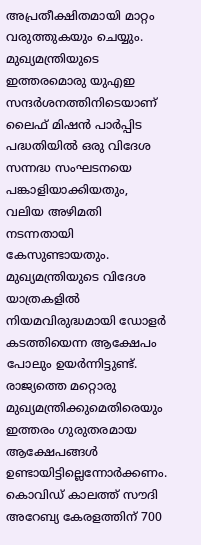അപ്രതീക്ഷിതമായി മാറ്റം വരുത്തുകയും ചെയ്യും. മുഖ്യമന്ത്രിയുടെ ഇത്തരമൊരു യുഎഇ സന്ദര്‍ശനത്തിനിടെയാണ് ലൈഫ് മിഷന്‍ പാര്‍പ്പിട പദ്ധതിയില്‍ ഒരു വിദേശ സന്നദ്ധ സംഘടനയെ പങ്കാളിയാക്കിയതും, വലിയ അഴിമതി നടന്നതായി കേസുണ്ടായതും. മുഖ്യമന്ത്രിയുടെ വിദേശ യാത്രകളില്‍ നിയമവിരുദ്ധമായി ഡോളര്‍ കടത്തിയെന്ന ആക്ഷേപം പോലും ഉയര്‍ന്നിട്ടുണ്ട്. രാജ്യത്തെ മറ്റൊരു മുഖ്യമന്ത്രിക്കുമെതിരെയും ഇത്തരം ഗുരുതരമായ ആക്ഷേപങ്ങള്‍ ഉണ്ടായിട്ടില്ലെന്നോര്‍ക്കണം. കൊവിഡ് കാലത്ത് സൗദി അറേബ്യ കേരളത്തിന് 700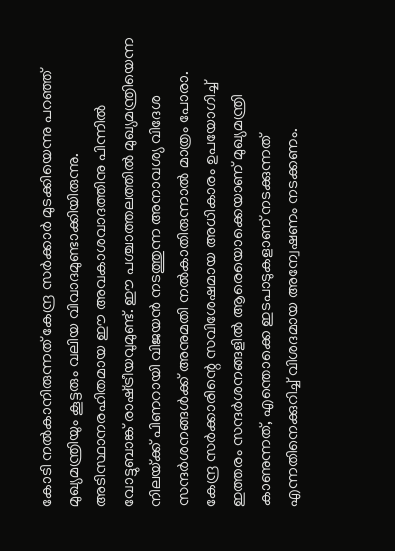കോടി നല്‍കാനിരുന്നത് കേന്ദ്ര സര്‍ക്കാര്‍ മുടക്കിയെന്നു പറഞ്ഞ് മുഖ്യമന്ത്രിയും കൂട്ടരും വലിയ വിവാദമുണ്ടാക്കിയിരുന്നു. അടിസ്ഥാനരഹിതമായ ഈ അവകാശവാദത്തിനു പിന്നില്‍ വോട്ടുബാങ്ക് രാഷ്‌ട്രീയവുമുണ്ട്. ഈ പശ്ചാത്തലത്തില്‍ മുഖ്യമന്ത്രിയെന്ന നിലയ്‌ക്ക് പിണറായി വിജയന്‍ നടത്തുന്ന അനാവശ്യ വിദേശ സന്ദര്‍ശനങ്ങള്‍ക്ക് അനുമതി നല്‍കാതിരുന്നാല്‍ മാത്രം പോരാ. കേന്ദ്ര സര്‍ക്കാരിന്റെ സവിശേഷമായ അധികാരം ഉപയോഗിച്ച് ഇത്തരം സന്ദര്‍ശനങ്ങളില്‍ ആരെയൊക്കെയാണ് മുഖ്യമന്ത്രി കാണുന്നത്, എന്തൊക്കെ ഇടപാടുകളാണ് നടക്കുന്നത് എന്നതിനെക്കുറിച്ച് വിശദമായ അന്വേഷണം നടക്കണം.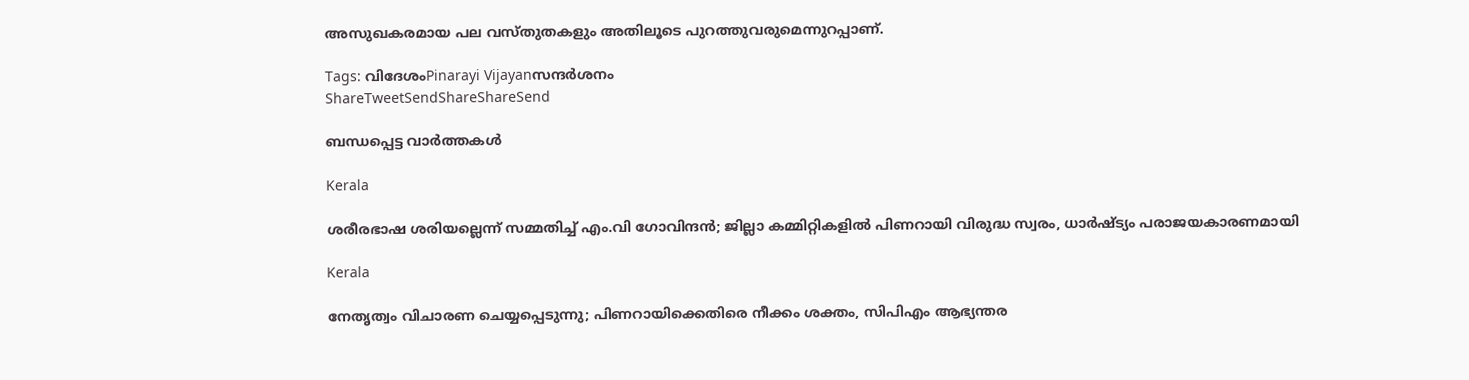അസുഖകരമായ പല വസ്തുതകളും അതിലൂടെ പുറത്തുവരുമെന്നുറപ്പാണ്.

Tags: വിദേശംPinarayi Vijayanസന്ദര്‍ശനം
ShareTweetSendShareShareSend

ബന്ധപ്പെട്ട വാര്‍ത്തകള്‍

Kerala

ശരീരഭാഷ ശരിയല്ലെന്ന് സമ്മതിച്ച് എം.വി ഗോവിന്ദൻ; ജില്ലാ കമ്മിറ്റികളിൽ പിണറായി വിരുദ്ധ സ്വരം, ധാർഷ്ട്യം പരാജയകാരണമായി

Kerala

നേതൃത്വം വിചാരണ ചെയ്യപ്പെടുന്നു; പിണറായിക്കെതിരെ നീക്കം ശക്തം, സിപിഎം ആഭ്യന്തര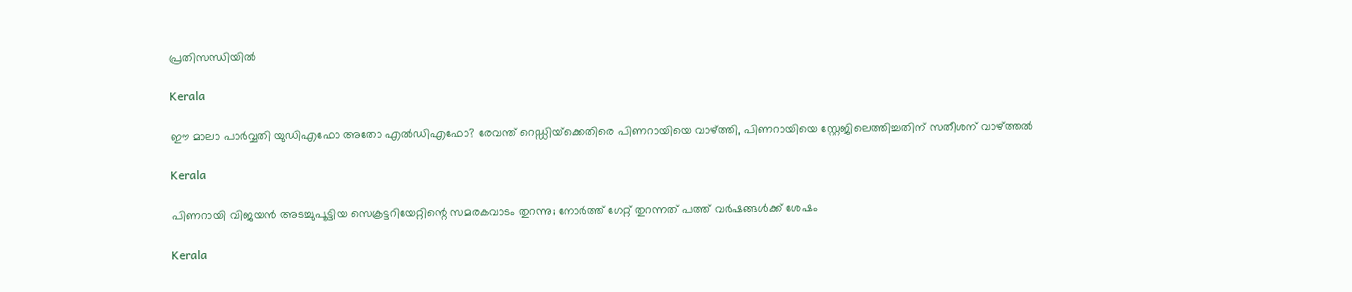പ്രതിസന്ധിയില്‍

Kerala

ഈ മാലാ പാര്‍വ്വതി യുഡിഎഫോ അതോ എല്‍ഡിഎഫോ? രേവന്ത് റെഡ്ഡിയ്‌ക്കെതിരെ പിണറായിയെ വാഴ്‌ത്തി, പിണറായിയെ സ്റ്റേജിലെത്തിച്ചതിന് സതീശന് വാഴ്‌ത്തല്‍

Kerala

പിണറായി വിജയൻ അടച്ചുപൂട്ടിയ സെക്രട്ടറിയേറ്റിന്റെ സമരകവാടം തുറന്നു; നോർത്ത് ഗേറ്റ് തുറന്നത് പത്ത് വർഷങ്ങൾക്ക് ശേഷം

Kerala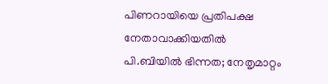പിണറായിയെ പ്രതിപക്ഷ നേതാവാക്കിയതിൽ പി.ബിയിൽ ഭിന്നത; നേതൃമാറ്റം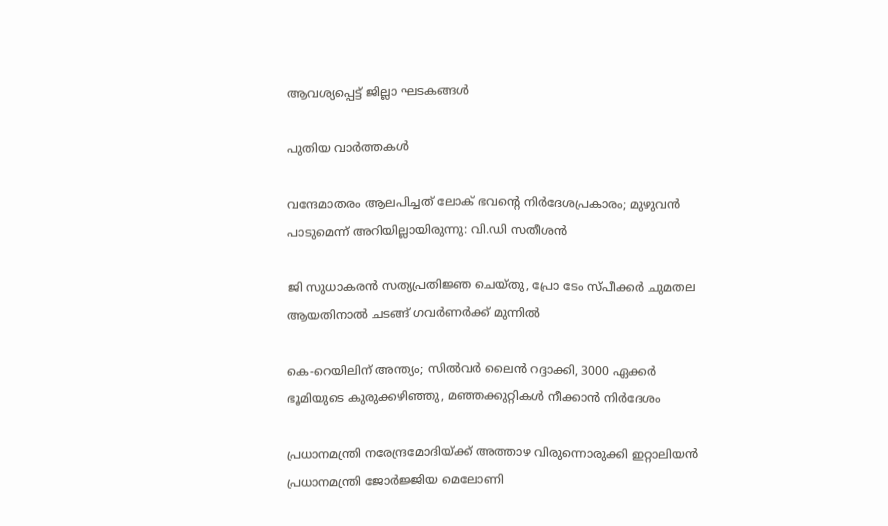ആവശ്യപ്പെട്ട് ജില്ലാ ഘടകങ്ങൾ

പുതിയ വാര്‍ത്തകള്‍

വന്ദേമാതരം ആലപിച്ചത് ലോക് ഭവന്റെ നിർദേശപ്രകാരം; മുഴുവൻ പാടുമെന്ന് അറിയില്ലായിരുന്നു: വി.ഡി സതീശൻ

ജി സുധാകരൻ സത്യപ്രതിജ്ഞ ചെയ്തു, പ്രോ ടേം സ്പീക്കർ ചുമതല ആയതിനാൽ ചടങ്ങ് ഗവർണർക്ക് മുന്നിൽ

കെ-റെയിലിന് അന്ത്യം; സിൽവർ ലൈൻ റദ്ദാക്കി, 3000 ഏക്കർ ഭൂമിയുടെ കുരുക്കഴിഞ്ഞു, മഞ്ഞക്കുറ്റികൾ നീക്കാൻ നിർദേശം

പ്രധാനമന്ത്രി നരേന്ദ്രമോദിയ്‌ക്ക് അത്താഴ വിരുന്നൊരുക്കി ഇറ്റാലിയൻ പ്രധാനമന്ത്രി ജോർജ്ജിയ മെലോണി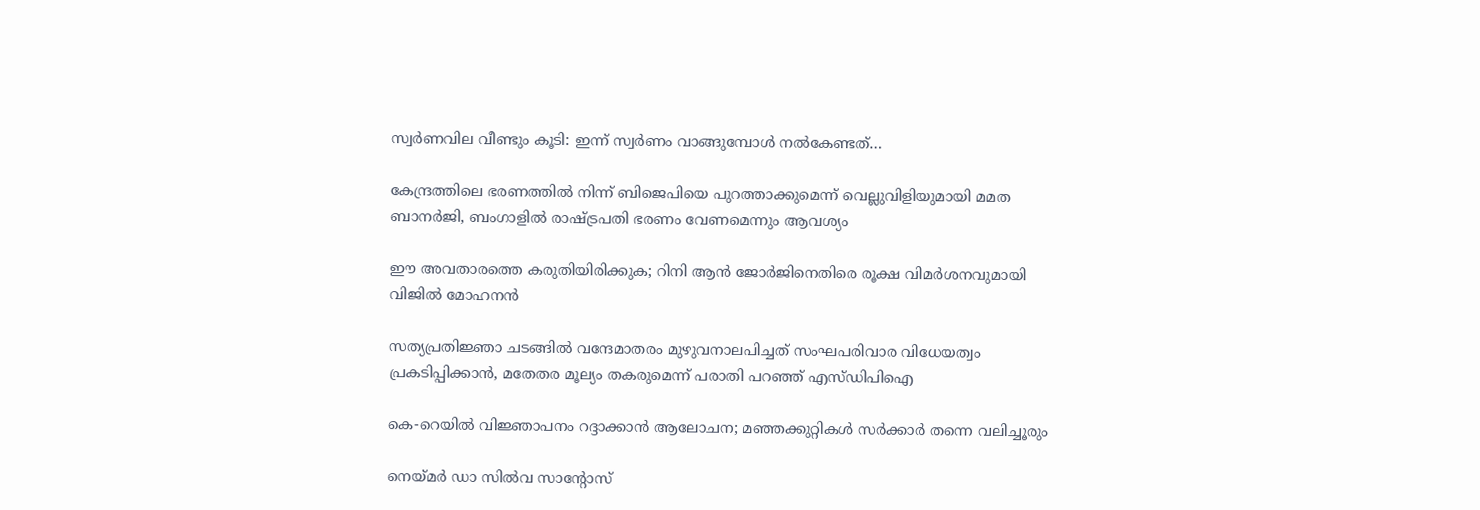സ്വർണവില വീണ്ടും കൂടി: ഇന്ന് സ്വർണം വാങ്ങുമ്പോൾ നൽകേണ്ടത്…

കേന്ദ്രത്തിലെ ഭരണത്തിൽ നിന്ന് ബിജെപിയെ പുറത്താക്കുമെന്ന് വെല്ലുവിളിയുമായി മമത ബാനർജി, ബംഗാളിൽ രാഷ്‌ട്രപതി ഭരണം വേണമെന്നും ആവശ്യം

ഈ അവതാരത്തെ കരുതിയിരിക്കുക; റിനി ആൻ ജോർജിനെതിരെ രൂക്ഷ വിമർശനവുമായി വിജിൽ മോഹനൻ

സത്യപ്രതിജ്ഞാ ചടങ്ങില്‍ വന്ദേമാതരം മുഴുവനാലപിച്ചത് സംഘപരിവാര വിധേയത്വം പ്രകടിപ്പിക്കാൻ, മതേതര മൂല്യം തകരുമെന്ന് പരാതി പറഞ്ഞ് എസ്ഡിപിഐ

കെ-റെയിൽ വിജ്ഞാപനം റദ്ദാക്കാൻ ആലോചന; മഞ്ഞക്കുറ്റികൾ സർക്കാർ തന്നെ വലിച്ചൂരും

നെയ്‌മര്‍ ഡാ സില്‍വ സാന്റോസ്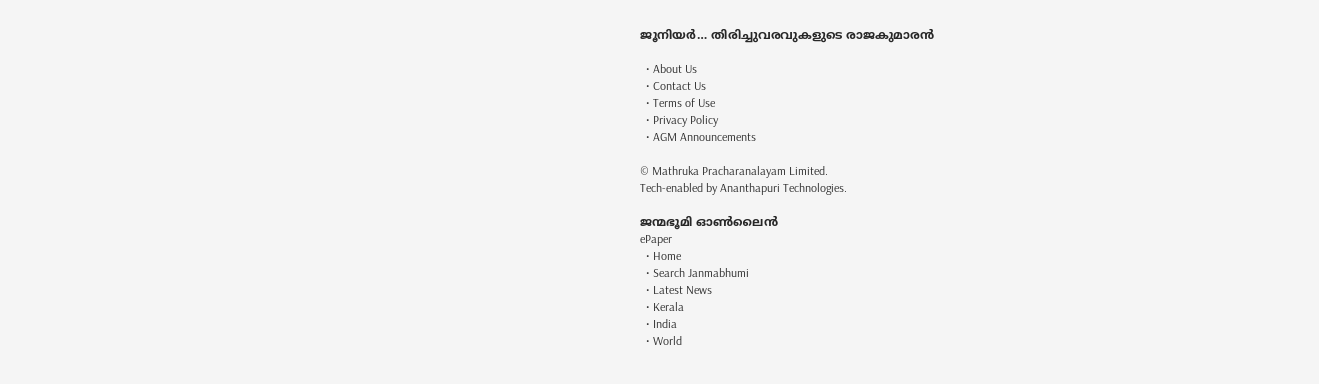ജൂനിയര്‍… തിരിച്ചുവരവുകളുടെ രാജകുമാരന്‍

  • About Us
  • Contact Us
  • Terms of Use
  • Privacy Policy
  • AGM Announcements

© Mathruka Pracharanalayam Limited.
Tech-enabled by Ananthapuri Technologies.

ജന്മഭൂമി ഓണ്‍ലൈന്‍
ePaper
  • Home
  • Search Janmabhumi
  • Latest News
  • Kerala
  • India
  • World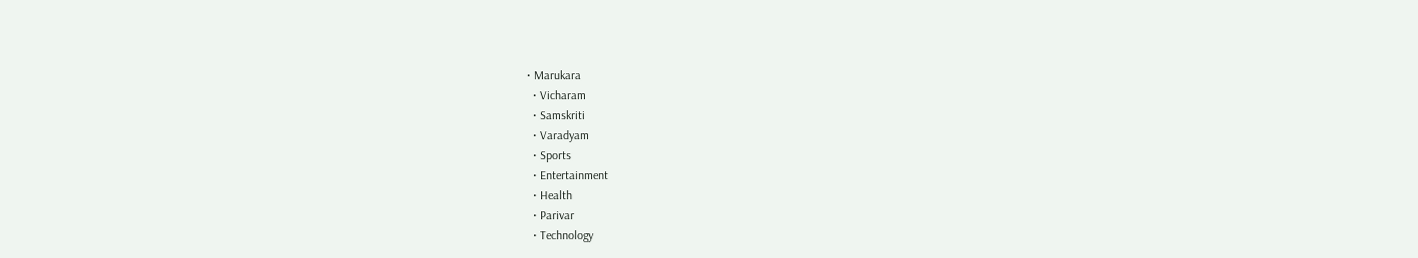• Marukara
  • Vicharam
  • Samskriti
  • Varadyam
  • Sports
  • Entertainment
  • Health
  • Parivar
  • Technology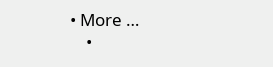• More …
    •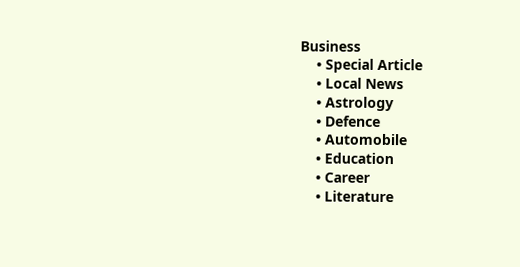Business
    • Special Article
    • Local News
    • Astrology
    • Defence
    • Automobile
    • Education
    • Career
    • Literature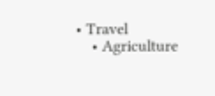• Travel
    • Agriculture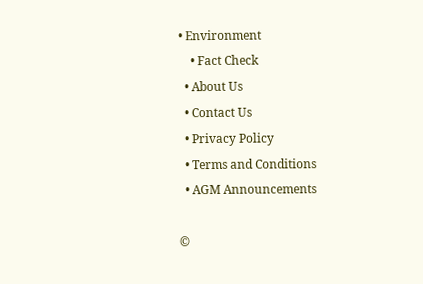• Environment
    • Fact Check
  • About Us
  • Contact Us
  • Privacy Policy
  • Terms and Conditions
  • AGM Announcements

©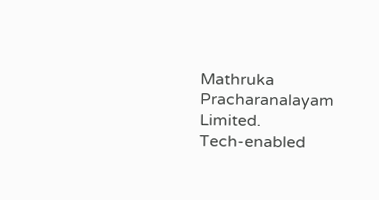Mathruka Pracharanalayam Limited.
Tech-enabled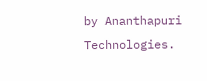by Ananthapuri Technologies.